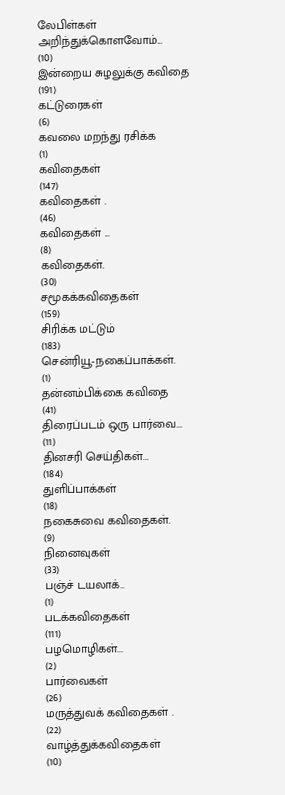லேபிள்கள்
அறிந்துக்கொளவோம்...
(10)
இன்றைய சுழலுக்கு கவிதை
(191)
கட்டுரைகள்
(6)
கவலை மறந்து ரசிக்க
(1)
கவிதைகள்
(147)
கவிதைகள் .
(46)
கவிதைகள் ...
(8)
கவிதைகள்.
(30)
சமூகக்கவிதைகள்
(159)
சிரிக்க மட்டும்
(183)
சென்ரியூ-நகைப்பாக்கள்.
(1)
தன்னம்பிக்கை கவிதை
(41)
திரைப்படம் ஒரு பார்வை...
(11)
தினசரி செய்திகள்...
(184)
துளிப்பாக்கள்
(18)
நகைசுவை கவிதைகள்.
(9)
நினைவுகள்
(33)
பஞ்ச் டயலாக்..
(1)
படக்கவிதைகள்
(111)
பழமொழிகள்...
(2)
பார்வைகள்
(26)
மருத்துவக் கவிதைகள் .
(22)
வாழ்த்துக்கவிதைகள்
(10)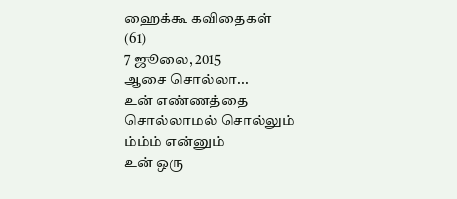ஹைக்கூ கவிதைகள்
(61)
7 ஜூலை, 2015
ஆசை சொல்லா...
உன் எண்ணத்தை
சொல்லாமல் சொல்லும்
ம்ம்ம் என்னும்
உன் ஒரு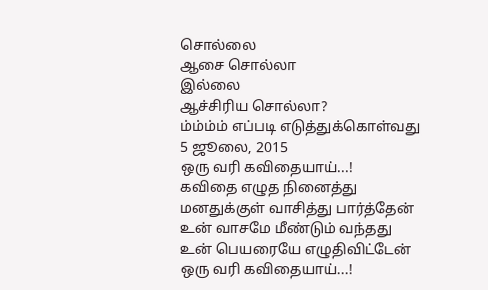சொல்லை
ஆசை சொல்லா
இல்லை
ஆச்சிரிய சொல்லா?
ம்ம்ம்ம் எப்படி எடுத்துக்கொள்வது
5 ஜூலை, 2015
ஒரு வரி கவிதையாய்...!
கவிதை எழுத நினைத்து
மனதுக்குள் வாசித்து பார்த்தேன்
உன் வாசமே மீண்டும் வந்தது
உன் பெயரையே எழுதிவிட்டேன்
ஒரு வரி கவிதையாய்...!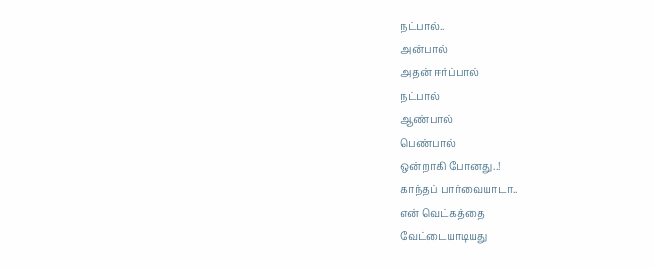நட்பால்..
அன்பால்
அதன் ஈர்ப்பால்
நட்பால்
ஆண்பால்
பெண்பால்
ஒன்றாகி போனது..!
காந்தப் பார்வையாடா..
என் வெட்கத்தை
வேட்டையாடியது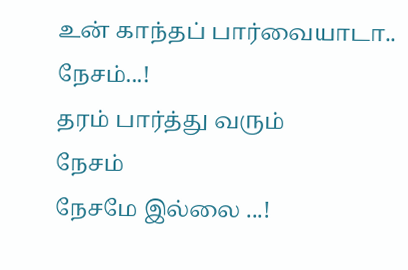உன் காந்தப் பார்வையாடா..
நேசம்...!
தரம் பார்த்து வரும்
நேசம்
நேசமே இல்லை ...!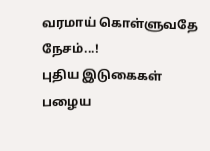வரமாய் கொள்ளுவதே
நேசம்...!
புதிய இடுகைகள்
பழைய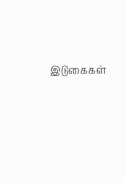இடுகைகள்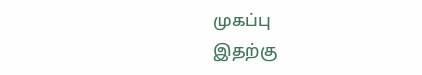முகப்பு
இதற்கு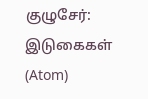குழுசேர்:
இடுகைகள் (Atom)